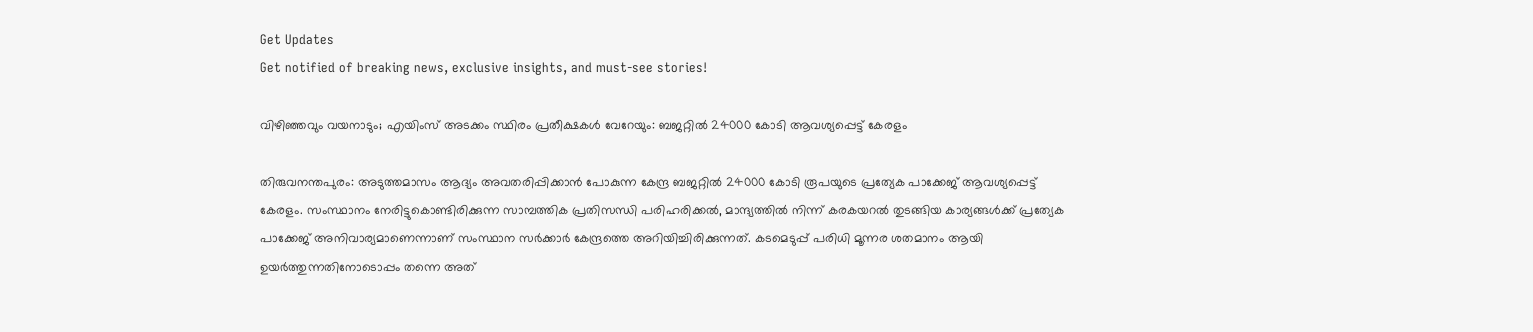Get Updates
Get notified of breaking news, exclusive insights, and must-see stories!

വിഴിഞ്ഞവും വയനാടും; എയിംസ് അടക്കം സ്ഥിരം പ്രതീക്ഷകള്‍ വേറേയും: ബജറ്റില്‍ 24000 കോടി ആവശ്യപ്പെട്ട് കേരളം

തിരുവനന്തപുരം: അടുത്തമാസം ആദ്യം അവതരിപ്പിക്കാന്‍ പോകുന്ന കേന്ദ്ര ബജറ്റില്‍ 24000 കോടി രൂപയുടെ പ്രത്യേക പാക്കേജ് ആവശ്യപ്പെട്ട് കേരളം. സംസ്ഥാനം നേരിട്ടുകൊണ്ടിരിക്കുന്ന സാമ്പത്തിക പ്രതിസന്ധി പരിഹരിക്കല്‍, മാന്ദ്യത്തില്‍ നിന്ന് കരകയറല്‍ തുടങ്ങിയ കാര്യങ്ങള്‍ക്ക് പ്രത്യേക പാക്കേജ് അനിവാര്യമാണെന്നാണ് സംസ്ഥാന സർക്കാർ കേന്ദ്രത്തെ അറിയിച്ചിരിക്കുന്നത്. കടമെടുപ്പ് പരിധി മൂന്നര ശതമാനം ആയി ഉയര്‍ത്തുന്നതിനോടൊപ്പം തന്നെ അത്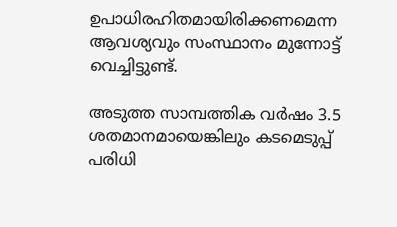ഉപാധിരഹിതമായിരിക്കണമെന്ന ആവശ്യവും സംസ്ഥാനം മുന്നോട്ട് വെച്ചിട്ടുണ്ട്.

അടുത്ത സാമ്പത്തിക വര്‍ഷം 3.5 ശതമാനമായെങ്കിലും കടമെടുപ്പ് പരിധി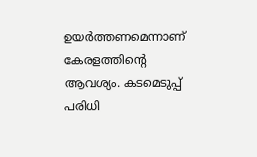ഉയര്‍ത്തണമെന്നാണ് കേരളത്തിന്‍റെ ആവശ്യം. കടമെടുപ്പ് പരിധി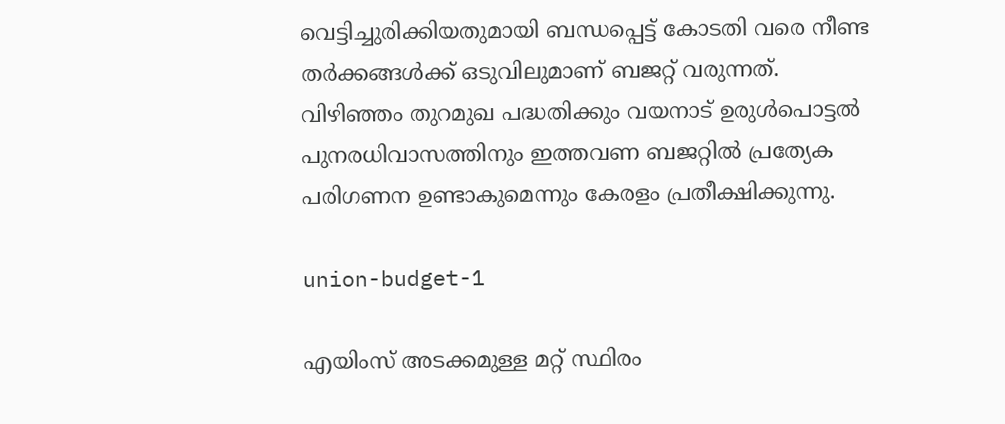വെട്ടിച്ചുരിക്കിയതുമായി ബന്ധപ്പെട്ട് കോടതി വരെ നീണ്ട തർക്കങ്ങള്‍ക്ക് ഒടുവിലുമാണ് ബജറ്റ് വരുന്നത്. വിഴിഞ്ഞം തുറമുഖ പദ്ധതിക്കും വയനാട് ഉരുള്‍പൊട്ടല്‍ പുനരധിവാസത്തിനും ഇത്തവണ ബജറ്റിൽ പ്രത്യേക പരിഗണന ഉണ്ടാകുമെന്നും കേരളം പ്രതീക്ഷിക്കുന്നു.

union-budget-1

എയിംസ് അടക്കമുള്ള മറ്റ് സ്ഥിരം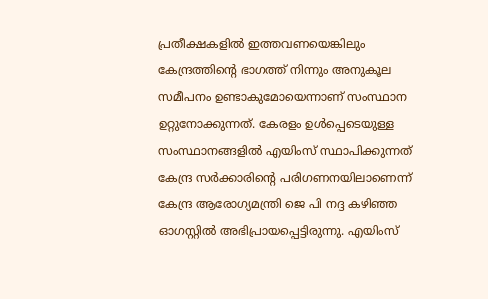പ്രതീക്ഷകളില്‍ ഇത്തവണയെങ്കിലും കേന്ദ്രത്തിന്റെ ഭാഗത്ത് നിന്നും അനുകൂല സമീപനം ഉണ്ടാകുമോയെന്നാണ് സംസ്ഥാന ഉറ്റുനോക്കുന്നത്. കേരളം ഉൾപ്പെടെയുള്ള സംസ്ഥാനങ്ങളിൽ എയിംസ് സ്ഥാപിക്കുന്നത് കേന്ദ്ര സർക്കാരിന്റെ പരിഗണനയിലാണെന്ന് കേന്ദ്ര ആരോഗ്യമന്ത്രി ജെ പി നദ്ദ കഴിഞ്ഞ ഓഗസ്റ്റില്‍ അഭിപ്രായപ്പെട്ടിരുന്നു. എയിംസ്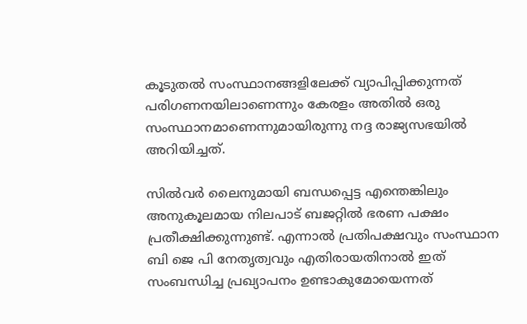കൂടുതൽ സംസ്ഥാനങ്ങളിലേക്ക് വ്യാപിപ്പിക്കുന്നത് പരിഗണനയിലാണെന്നും കേരളം അതിൽ ഒരു സംസ്ഥാനമാണെന്നുമായിരുന്നു നദ്ദ രാജ്യസഭയില്‍ അറിയിച്ചത്.

സില്‍വർ ലൈനുമായി ബന്ധപ്പെട്ട എന്തെങ്കിലും അനുകൂലമായ നിലപാട് ബജറ്റില്‍ ഭരണ പക്ഷം പ്രതീക്ഷിക്കുന്നുണ്ട്. എന്നാല്‍ പ്രതിപക്ഷവും സംസ്ഥാന ബി ജെ പി നേതൃത്വവും എതിരായതിനാല്‍ ഇത് സംബന്ധിച്ച പ്രഖ്യാപനം ഉണ്ടാകുമോയെന്നത്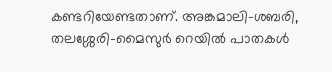കണ്ടറിയേണ്ടതാണ്. അങ്കമാലി-ശബരി, തലശ്ശേരി-മൈസുര്‍ റെയിൽ പാതകൾ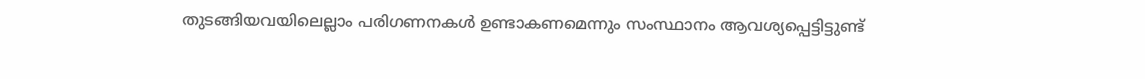തുടങ്ങിയവയിലെല്ലാം പരിഗണനകൾ ഉണ്ടാകണമെന്നും സംസ്ഥാനം ആവശ്യപ്പെട്ടിട്ടുണ്ട്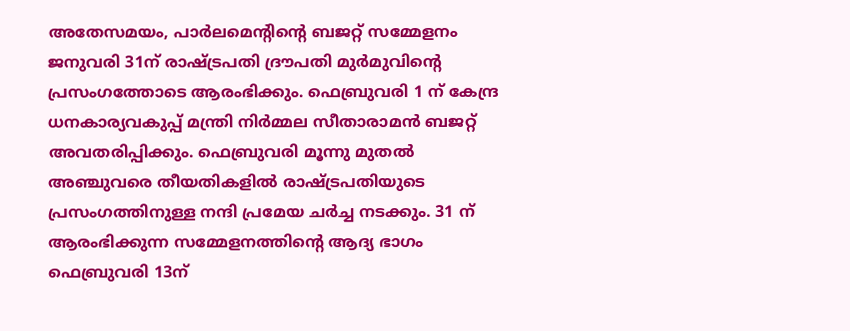അതേസമയം, പാർലമെന്റിന്റെ ബജറ്റ് സമ്മേളനം ജനുവരി 31ന് രാഷ്‌ട്രപതി ദ്രൗപതി മുർമുവിന്റെ പ്രസംഗത്തോടെ ആരംഭിക്കും. ഫെബ്രുവരി 1 ന് കേന്ദ്ര ധനകാര്യവകുപ്പ് മന്ത്രി നിർമ്മല സീതാരാമന്‍ ബജറ്റ് അവതരിപ്പിക്കും. ഫെബ്രുവരി മൂന്നു മുതൽ അഞ്ചുവരെ തീയതികളിൽ രാഷ്‌ട്രപതിയുടെ പ്രസംഗത്തിനുള്ള നന്ദി പ്രമേയ ചർച്ച നടക്കും. 31 ന് ആരംഭിക്കുന്ന സമ്മേളനത്തിന്റെ ആദ്യ ഭാഗം ഫെബ്രുവരി 13ന്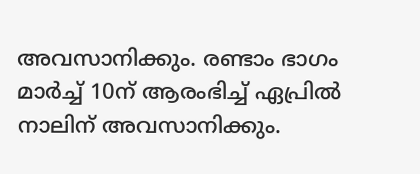അവസാനിക്കും. രണ്ടാം ഭാഗം മാർച്ച് 10ന് ആരംഭിച്ച് ഏപ്രിൽ നാലിന് അവസാനിക്കും.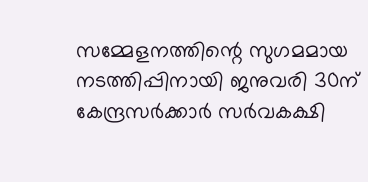സമ്മേളനത്തിന്റെ സുഗമമായ നടത്തിപ്പിനായി ജനുവരി 30ന് കേന്ദ്രസർക്കാർ സർവകക്ഷി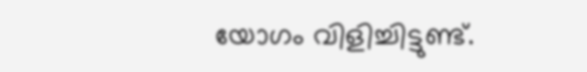യോഗം വിളിച്ചിട്ടുണ്ട്.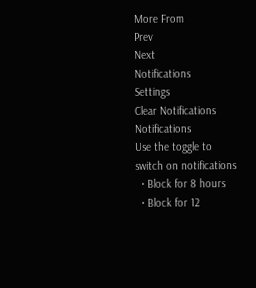More From
Prev
Next
Notifications
Settings
Clear Notifications
Notifications
Use the toggle to switch on notifications
  • Block for 8 hours
  • Block for 12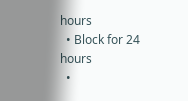hours
  • Block for 24 hours
  •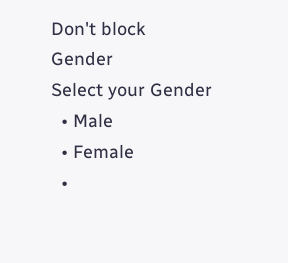Don't block
Gender
Select your Gender
  • Male
  • Female
  •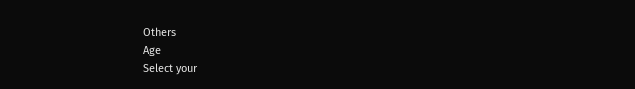Others
Age
Select your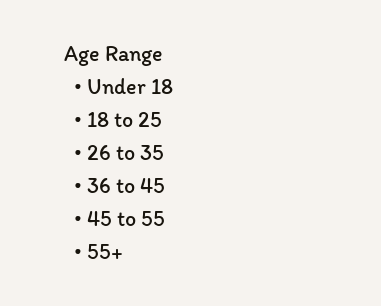Age Range
  • Under 18
  • 18 to 25
  • 26 to 35
  • 36 to 45
  • 45 to 55
  • 55+